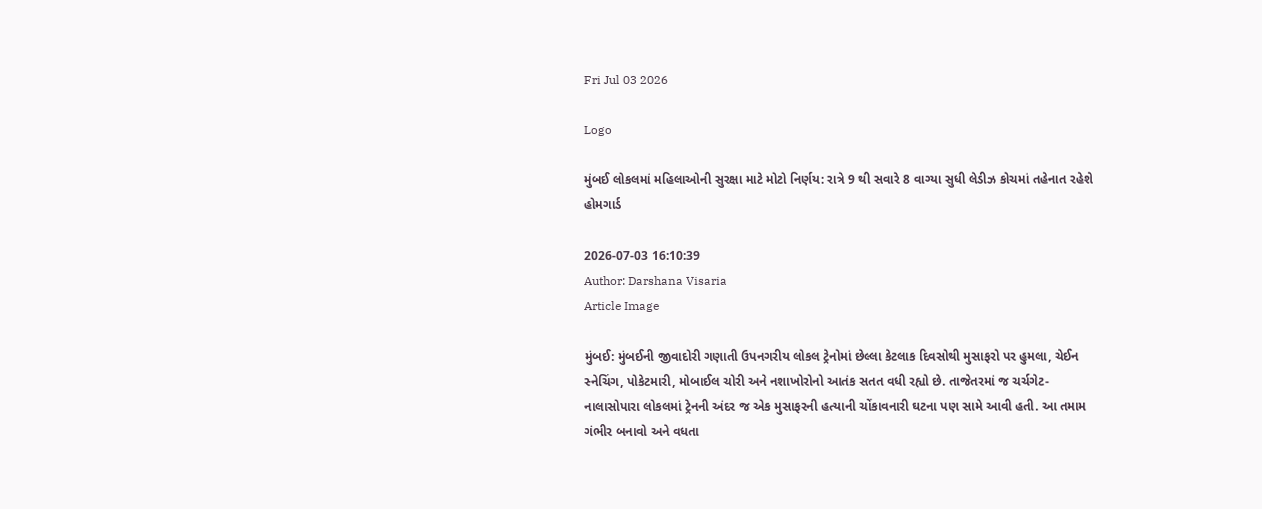Fri Jul 03 2026

Logo

મુંબઈ લોકલમાં મહિલાઓની સુરક્ષા માટે મોટો નિર્ણય: રાત્રે 9 થી સવારે 8 વાગ્યા સુધી લેડીઝ કોચમાં તહેનાત રહેશે હોમગાર્ડ

2026-07-03 16:10:39
Author: Darshana Visaria
Article Image

મુંબઈ: મુંબઈની જીવાદોરી ગણાતી ઉપનગરીય લોકલ ટ્રેનોમાં છેલ્લા કેટલાક દિવસોથી મુસાફરો પર હુમલા, ચેઈન સ્નેચિંગ, પોકેટમારી, મોબાઈલ ચોરી અને નશાખોરોનો આતંક સતત વધી રહ્યો છે. તાજેતરમાં જ ચર્ચગેટ- નાલાસોપારા લોકલમાં ટ્રેનની અંદર જ એક મુસાફરની હત્યાની ચોંકાવનારી ઘટના પણ સામે આવી હતી. આ તમામ ગંભીર બનાવો અને વધતા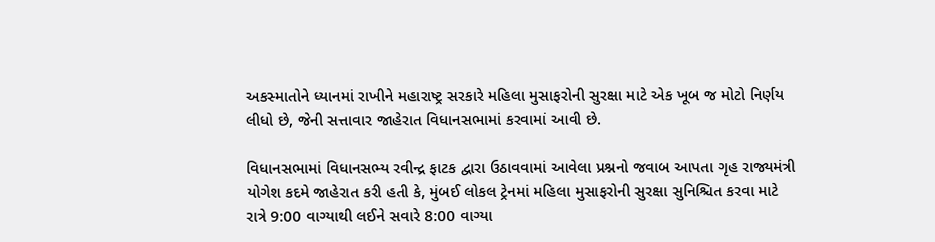અકસ્માતોને ધ્યાનમાં રાખીને મહારાષ્ટ્ર સરકારે મહિલા મુસાફરોની સુરક્ષા માટે એક ખૂબ જ મોટો નિર્ણય લીધો છે, જેની સત્તાવાર જાહેરાત વિધાનસભામાં કરવામાં આવી છે.

વિધાનસભામાં વિધાનસભ્ય રવીન્દ્ર ફાટક દ્વારા ઉઠાવવામાં આવેલા પ્રશ્નનો જવાબ આપતા ગૃહ રાજ્યમંત્રી યોગેશ કદમે જાહેરાત કરી હતી કે, મુંબઈ લોકલ ટ્રેનમાં મહિલા મુસાફરોની સુરક્ષા સુનિશ્ચિત કરવા માટે રાત્રે 9:00 વાગ્યાથી લઈને સવારે 8:00 વાગ્યા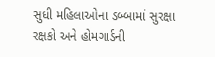સુધી મહિલાઓના ડબ્બામાં સુરક્ષા રક્ષકો અને હોમગાર્ડની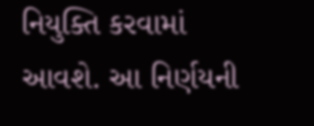નિયુક્તિ કરવામાં આવશે. આ નિર્ણયની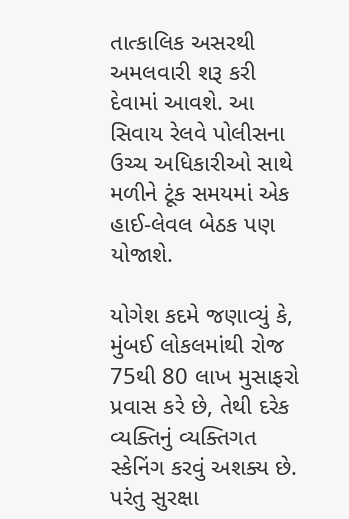તાત્કાલિક અસરથી અમલવારી શરૂ કરી દેવામાં આવશે. આ સિવાય રેલવે પોલીસના ઉચ્ચ અધિકારીઓ સાથે મળીને ટૂંક સમયમાં એક હાઈ-લેવલ બેઠક પણ યોજાશે.

યોગેશ કદમે જણાવ્યું કે, મુંબઈ લોકલમાંથી રોજ 75થી 80 લાખ મુસાફરો પ્રવાસ કરે છે, તેથી દરેક વ્યક્તિનું વ્યક્તિગત સ્કેનિંગ કરવું અશક્ય છે. પરંતુ સુરક્ષા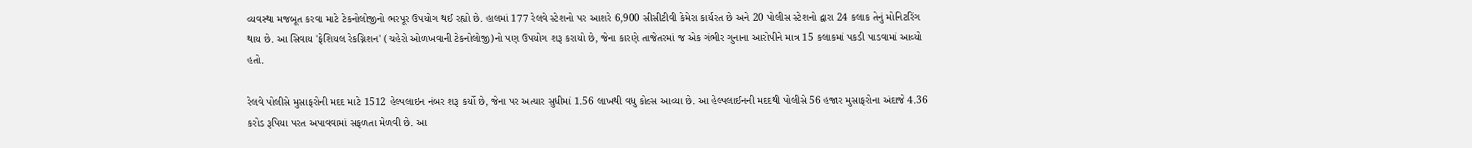વ્યવસ્થા મજબૂત કરવા માટે ટેકનોલોજીનો ભરપૂર ઉપયોગ થઈ રહ્યો છે. હાલમાં 177 રેલવે સ્ટેશનો પર આશરે 6,900 સીસીટીવી કેમેરા કાર્યરત છે અને 20 પોલીસ સ્ટેશનો દ્વારા 24 કલાક તેનું મોનિટરિંગ થાય છે. આ સિવાય 'ફેશિયલ રેકગ્નિશન' (ચહેરો ઓળખવાની ટેકનોલોજી)નો પણ ઉપયોગ શરૂ કરાયો છે, જેના કારણે તાજેતરમાં જ એક ગંભીર ગુનાના આરોપીને માત્ર 15 કલાકમાં પકડી પાડવામાં આવ્યો હતો.

રેલવે પોલીસે મુસાફરોની મદદ માટે 1512 હેલ્પલાઇન નંબર શરૂ કર્યો છે, જેના પર અત્યાર સુધીમાં 1.56 લાખથી વધુ કોલ્સ આવ્યા છે. આ હેલ્પલાઈનની મદદથી પોલીસે 56 હજાર મુસાફરોના અંદાજે 4.36 કરોડ રૂપિયા પરત અપાવવામાં સફળતા મેળવી છે. આ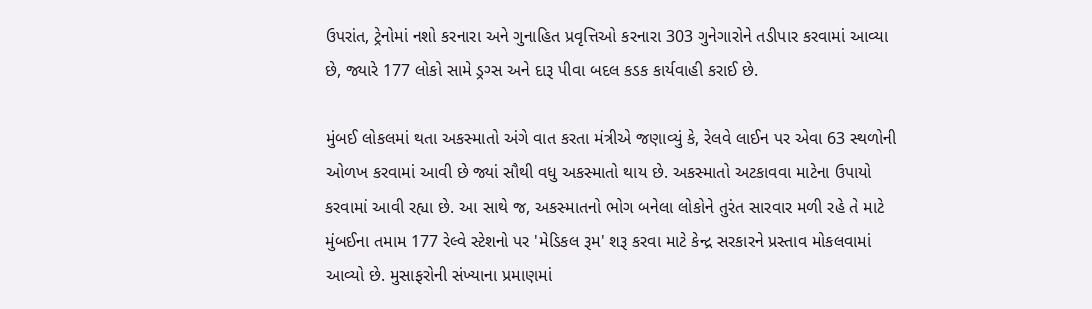ઉપરાંત, ટ્રેનોમાં નશો કરનારા અને ગુનાહિત પ્રવૃત્તિઓ કરનારા 303 ગુનેગારોને તડીપાર કરવામાં આવ્યા છે, જ્યારે 177 લોકો સામે ડ્રગ્સ અને દારૂ પીવા બદલ કડક કાર્યવાહી કરાઈ છે.

મુંબઈ લોકલમાં થતા અકસ્માતો અંગે વાત કરતા મંત્રીએ જણાવ્યું કે, રેલવે લાઈન પર એવા 63 સ્થળોની ઓળખ કરવામાં આવી છે જ્યાં સૌથી વધુ અકસ્માતો થાય છે. અકસ્માતો અટકાવવા માટેના ઉપાયો કરવામાં આવી રહ્યા છે. આ સાથે જ, અકસ્માતનો ભોગ બનેલા લોકોને તુરંત સારવાર મળી રહે તે માટે મુંબઈના તમામ 177 રેલ્વે સ્ટેશનો પર 'મેડિકલ રૂમ' શરૂ કરવા માટે કેન્દ્ર સરકારને પ્રસ્તાવ મોકલવામાં આવ્યો છે. મુસાફરોની સંખ્યાના પ્રમાણમાં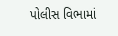પોલીસ વિભામાં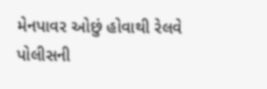મેનપાવર ઓછું હોવાથી રેલવે પોલીસની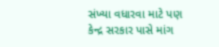સંખ્યા વધારવા માટે પણ કેન્દ્ર સરકાર પાસે માંગ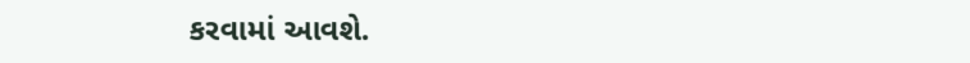કરવામાં આવશે.